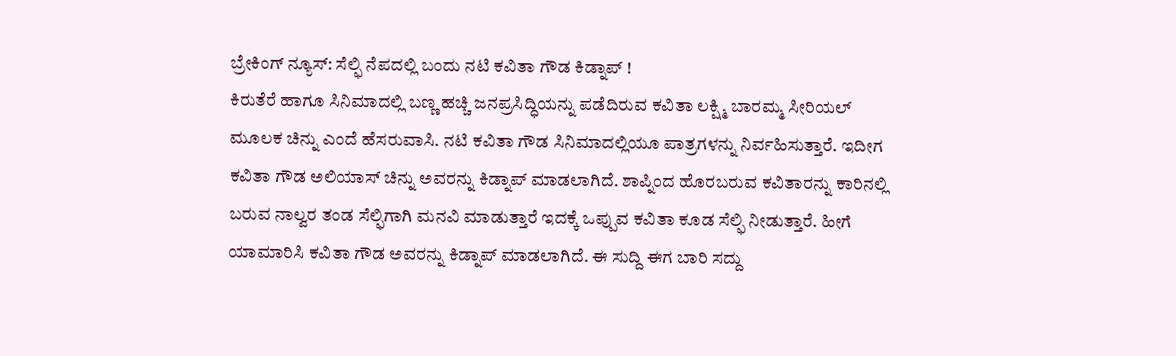ಬ್ರೇಕಿಂಗ್ ನ್ಯೂಸ್: ಸೆಲ್ಫಿ ನೆಪದಲ್ಲಿ ಬಂದು ನಟಿ ಕವಿತಾ ಗೌಡ ಕಿಡ್ನಾಪ್ !
ಕಿರುತೆರೆ ಹಾಗೂ ಸಿನಿಮಾದಲ್ಲಿ ಬಣ್ಣ ಹಚ್ಚಿ ಜನಪ್ರಸಿದ್ಧಿಯನ್ನು ಪಡೆದಿರುವ ಕವಿತಾ ಲಕ್ಷ್ಮಿ ಬಾರಮ್ಮ ಸೀರಿಯಲ್ ಮೂಲಕ ಚಿನ್ನು ಎಂದೆ ಹೆಸರುವಾಸಿ. ನಟಿ ಕವಿತಾ ಗೌಡ ಸಿನಿಮಾದಲ್ಲಿಯೂ ಪಾತ್ರಗಳನ್ನು ನಿರ್ವಹಿಸುತ್ತಾರೆ. ಇದೀಗ ಕವಿತಾ ಗೌಡ ಅಲಿಯಾಸ್ ಚಿನ್ನು ಅವರನ್ನು ಕಿಡ್ನಾಪ್ ಮಾಡಲಾಗಿದೆ. ಶಾಪ್ನಿಂದ ಹೊರಬರುವ ಕವಿತಾರನ್ನು ಕಾರಿನಲ್ಲಿ ಬರುವ ನಾಲ್ವರ ತಂಡ ಸೆಲ್ಫಿಗಾಗಿ ಮನವಿ ಮಾಡುತ್ತಾರೆ ಇದಕ್ಕೆ ಒಪ್ಪುವ ಕವಿತಾ ಕೂಡ ಸೆಲ್ಫಿ ನೀಡುತ್ತಾರೆ. ಹೀಗೆ ಯಾಮಾರಿಸಿ ಕವಿತಾ ಗೌಡ ಅವರನ್ನು ಕಿಡ್ನಾಪ್ ಮಾಡಲಾಗಿದೆ. ಈ ಸುದ್ದಿ ಈಗ ಬಾರಿ ಸದ್ದು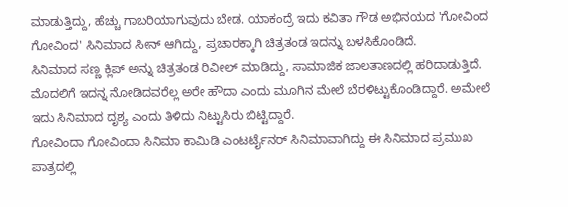ಮಾಡುತ್ತಿದ್ದು, ಹೆಚ್ಚು ಗಾಬರಿಯಾಗುವುದು ಬೇಡ. ಯಾಕಂದ್ರೆ ಇದು ಕವಿತಾ ಗೌಡ ಅಭಿನಯದ 'ಗೋವಿಂದ ಗೋವಿಂದ' ಸಿನಿಮಾದ ಸೀನ್ ಆಗಿದ್ದು, ಪ್ರಚಾರಕ್ಕಾಗಿ ಚಿತ್ರತಂಡ ಇದನ್ನು ಬಳಸಿಕೊಂಡಿದೆ.
ಸಿನಿಮಾದ ಸಣ್ಣ ಕ್ಲಿಪ್ ಅನ್ನು ಚಿತ್ರತಂಡ ರಿವೀಲ್ ಮಾಡಿದ್ದು, ಸಾಮಾಜಿಕ ಜಾಲತಾಣದಲ್ಲಿ ಹರಿದಾಡುತ್ತಿದೆ. ಮೊದಲಿಗೆ ಇದನ್ನ ನೋಡಿದವರೆಲ್ಲ ಅರೇ ಹೌದಾ ಎಂದು ಮೂಗಿನ ಮೇಲೆ ಬೆರಳಿಟ್ಟುಕೊಂಡಿದ್ದಾರೆ. ಅಮೇಲೆ ಇದು ಸಿನಿಮಾದ ದೃಶ್ಯ ಎಂದು ತಿಳಿದು ನಿಟ್ಟುಸಿರು ಬಿಟ್ಟಿದ್ದಾರೆ.
ಗೋವಿಂದಾ ಗೋವಿಂದಾ ಸಿನಿಮಾ ಕಾಮಿಡಿ ಎಂಟರ್ಟೈನರ್ ಸಿನಿಮಾವಾಗಿದ್ದು ಈ ಸಿನಿಮಾದ ಪ್ರಮುಖ ಪಾತ್ರದಲ್ಲಿ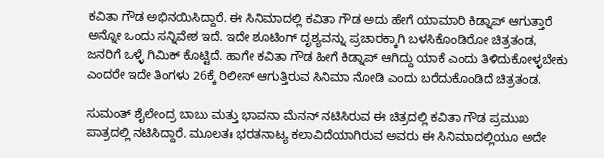ಕವಿತಾ ಗೌಡ ಅಭಿನಯಿಸಿದ್ದಾರೆ. ಈ ಸಿನಿಮಾದಲ್ಲಿ ಕವಿತಾ ಗೌಡ ಅದು ಹೇಗೆ ಯಾಮಾರಿ ಕಿಡ್ನಾಪ್ ಆಗುತ್ತಾರೆ ಅನ್ನೋ ಒಂದು ಸನ್ನಿವೇಶ ಇದೆ. ಇದೇ ಶೂಟಿಂಗ್ ದೃಶ್ಯವನ್ನು ಪ್ರಚಾರಕ್ಕಾಗಿ ಬಳಸಿಕೊಂಡಿರೋ ಚಿತ್ರತಂಡ, ಜನರಿಗೆ ಒಳ್ಳೆ ಗಿಮಿಕ್ ಕೊಟ್ಟಿದೆ. ಹಾಗೇ ಕವಿತಾ ಗೌಡ ಹೀಗೆ ಕಿಡ್ನಾಪ್ ಆಗಿದ್ದು ಯಾಕೆ ಎಂದು ತಿಳಿದುಕೋಳ್ಳಬೇಕು ಎಂದರೇ ಇದೇ ತಿಂಗಳು 26ಕ್ಕೆ ರಿಲೀಸ್ ಆಗುತ್ತಿರುವ ಸಿನಿಮಾ ನೋಡಿ ಎಂದು ಬರೆದುಕೊಂಡಿದೆ ಚಿತ್ರತಂಡ.

ಸುಮಂತ್ ಶೈಲೇಂದ್ರ ಬಾಬು ಮತ್ತು ಭಾವನಾ ಮೆನನ್ ನಟಿಸಿರುವ ಈ ಚಿತ್ರದಲ್ಲಿ ಕವಿತಾ ಗೌಡ ಪ್ರಮುಖ ಪಾತ್ರದಲ್ಲಿ ನಟಿಸಿದ್ದಾರೆ. ಮೂಲತಃ ಭರತನಾಟ್ಯ ಕಲಾವಿದೆಯಾಗಿರುವ ಅವರು ಈ ಸಿನಿಮಾದಲ್ಲಿಯೂ ಅದೇ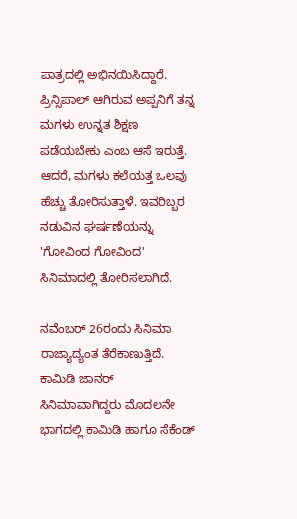ಪಾತ್ರದಲ್ಲಿ ಅಭಿನಯಿಸಿದ್ದಾರೆ. ಪ್ರಿನ್ಸಿಪಾಲ್ ಆಗಿರುವ ಅಪ್ಪನಿಗೆ ತನ್ನ ಮಗಳು ಉನ್ನತ ಶಿಕ್ಷಣ ಪಡೆಯಬೇಕು ಎಂಬ ಆಸೆ ಇರುತ್ತೆ. ಆದರೆ, ಮಗಳು ಕಲೆಯತ್ತ ಒಲವು ಹೆಚ್ಚು ತೋರಿಸುತ್ತಾಳೆ. ಇವರಿಬ್ಬರ ನಡುವಿನ ಘರ್ಷಣೆಯನ್ನು 'ಗೋವಿಂದ ಗೋವಿಂದ' ಸಿನಿಮಾದಲ್ಲಿ ತೋರಿಸಲಾಗಿದೆ.

ನವೆಂಬರ್ 26ರಂದು ಸಿನಿಮಾ ರಾಜ್ಯಾದ್ಯಂತ ತೆರೆಕಾಣುತ್ತಿದೆ. ಕಾಮಿಡಿ ಜಾನರ್ ಸಿನಿಮಾವಾಗಿದ್ದರು ಮೊದಲನೇ ಭಾಗದಲ್ಲಿ ಕಾಮಿಡಿ ಹಾಗೂ ಸೆಕೆಂಡ್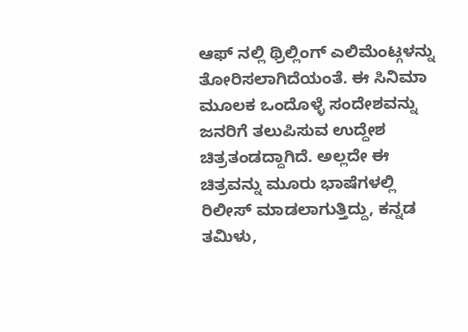ಆಫ್ ನಲ್ಲಿ ಥ್ರಿಲ್ಲಿಂಗ್ ಎಲಿಮೆಂಟ್ಗಳನ್ನು ತೋರಿಸಲಾಗಿದೆಯಂತೆ. ಈ ಸಿನಿಮಾ ಮೂಲಕ ಒಂದೊಳ್ಳೆ ಸಂದೇಶವನ್ನು ಜನರಿಗೆ ತಲುಪಿಸುವ ಉದ್ದೇಶ ಚಿತ್ರತಂಡದ್ದಾಗಿದೆ. ಅಲ್ಲದೇ ಈ ಚಿತ್ರವನ್ನು ಮೂರು ಭಾಷೆಗಳಲ್ಲಿ ರಿಲೀಸ್ ಮಾಡಲಾಗುತ್ತಿದ್ದು, ಕನ್ನಡ ತಮಿಳು,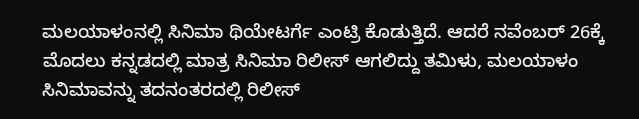ಮಲಯಾಳಂನಲ್ಲಿ ಸಿನಿಮಾ ಥಿಯೇಟರ್ಗೆ ಎಂಟ್ರಿ ಕೊಡುತ್ತಿದೆ. ಆದರೆ ನವೆಂಬರ್ 26ಕ್ಕೆ ಮೊದಲು ಕನ್ನಡದಲ್ಲಿ ಮಾತ್ರ ಸಿನಿಮಾ ರಿಲೀಸ್ ಆಗಲಿದ್ದು ತಮಿಳು, ಮಲಯಾಳಂ ಸಿನಿಮಾವನ್ನು ತದನಂತರದಲ್ಲಿ ರಿಲೀಸ್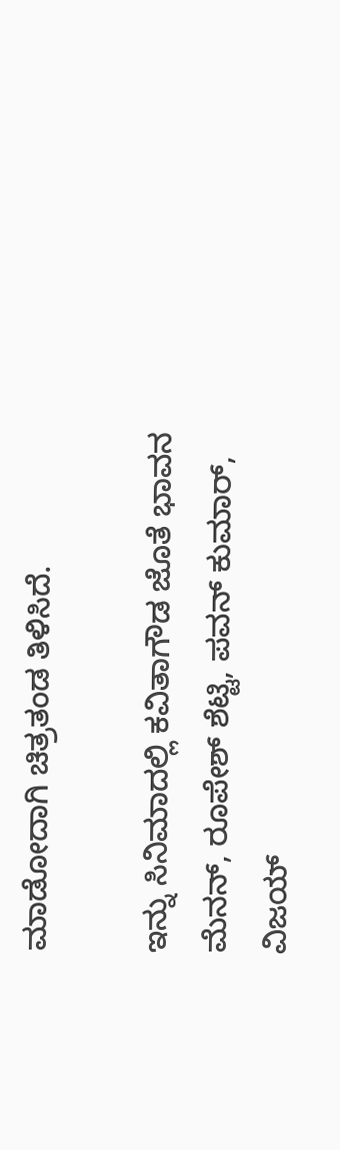ಮಾಡೋದಾಗಿ ಚಿತ್ರತಂಡ ತಿಳಿಸಿದೆ.

ಇನ್ನು ಸಿನಿಮಾದಲ್ಲಿ ಕವಿತಾಗೌಡ ಜೊತೆ ಭಾವನ ಮೆನನ್, ರೂಪೇಶ್ ಶೆಟ್ಟಿ, ಪವನ್ ಕುಮಾರ್, ವಿಜಯ್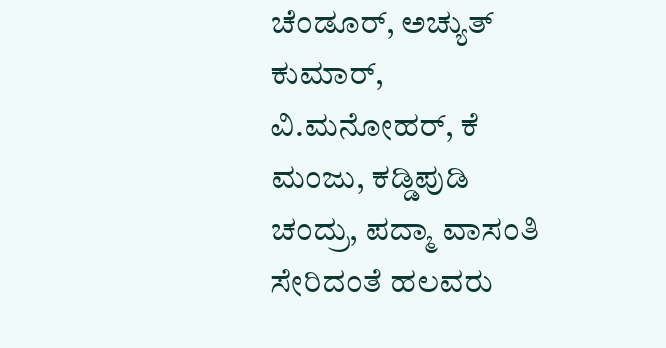ಚೆಂಡೂರ್, ಅಚ್ಯುತ್ ಕುಮಾರ್, ವಿ.ಮನೋಹರ್, ಕೆ ಮಂಜು, ಕಡ್ಡಿಪುಡಿ ಚಂದ್ರು, ಪದ್ಮಾ ವಾಸಂತಿ ಸೇರಿದಂತೆ ಹಲವರು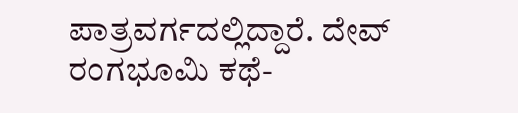ಪಾತ್ರವರ್ಗದಲ್ಲಿದ್ದಾರೆ. ದೇವ್ ರಂಗಭೂಮಿ ಕಥೆ-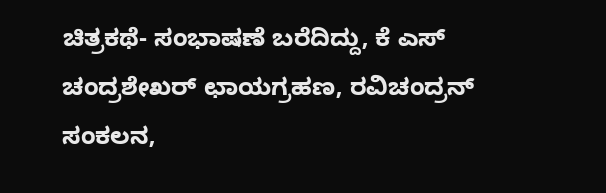ಚಿತ್ರಕಥೆ- ಸಂಭಾಷಣೆ ಬರೆದಿದ್ದು, ಕೆ ಎಸ್ ಚಂದ್ರಶೇಖರ್ ಛಾಯಗ್ರಹಣ, ರವಿಚಂದ್ರನ್ ಸಂಕಲನ,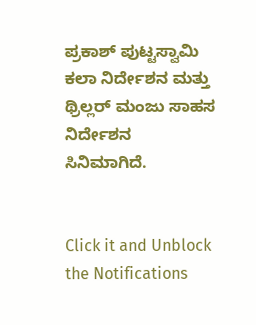ಪ್ರಕಾಶ್ ಪುಟ್ಟಸ್ವಾಮಿ ಕಲಾ ನಿರ್ದೇಶನ ಮತ್ತು ಥ್ರಿಲ್ಲರ್ ಮಂಜು ಸಾಹಸ ನಿರ್ದೇಶನ ಸಿನಿಮಾಗಿದೆ.


Click it and Unblock the Notifications